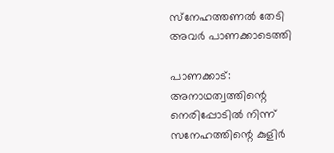സ്‌നേഹത്തണല്‍ തേടി അവര്‍ പാണക്കാടെത്തി

പാണക്കാട്: അനാഥത്വത്തിന്റെ നെരിപ്പോടില്‍ നിന്ന് സനേഹത്തിന്റെ കുളിര്‍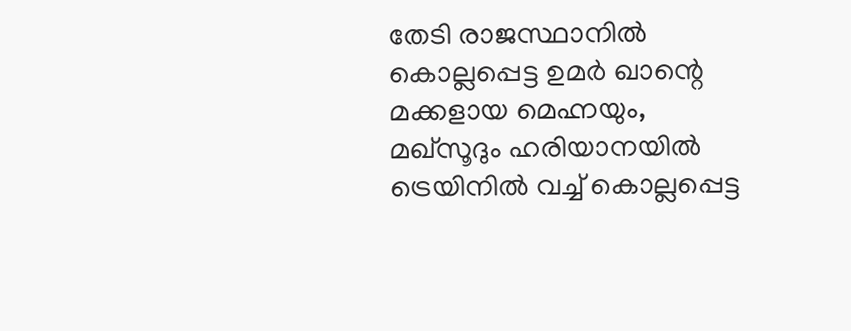തേടി രാജസ്ഥാനില്‍ കൊല്ലപ്പെട്ട ഉമര്‍ ഖാന്റെ മക്കളായ മെഹ്നയും, മഖ്‌സൂദും ഹരിയാനയില്‍ ട്രെയിനില്‍ വച്ച് കൊല്ലപ്പെട്ട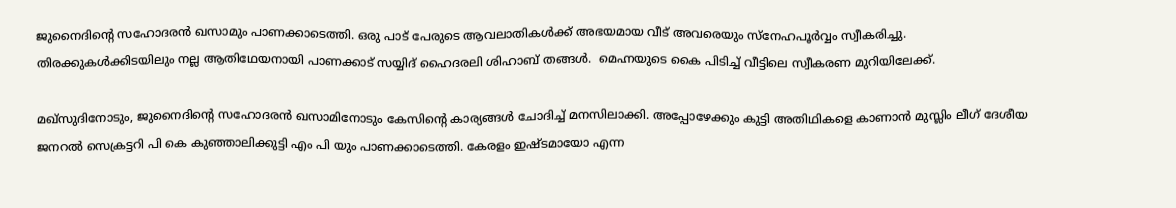ജുനൈദിന്റെ സഹോദരന്‍ ഖസാമും പാണക്കാടെത്തി. ഒരു പാട് പേരുടെ ആവലാതികള്‍ക്ക് അഭയമായ വീട് അവരെയും സ്‌നേഹപൂര്‍വ്വം സ്വീകരിച്ചു. തിരക്കുകള്‍ക്കിടയിലും നല്ല ആതിഥേയനായി പാണക്കാട് സയ്യിദ് ഹൈദരലി ശിഹാബ് തങ്ങള്‍.  മെഹ്നയുടെ കൈ പിടിച്ച് വീട്ടിലെ സ്വീകരണ മുറിയിലേക്ക്.

മഖ്‌സുദിനോടും, ജുനൈദിന്റെ സഹോദരന്‍ ഖസാമിനോടും കേസിന്റെ കാര്യങ്ങള്‍ ചോദിച്ച് മനസിലാക്കി. അപ്പോഴേക്കും കുട്ടി അതിഥികളെ കാണാന്‍ മുസ്ലിം ലീഗ് ദേശീയ ജനറല്‍ സെക്രട്ടറി പി കെ കുഞ്ഞാലിക്കുട്ടി എം പി യും പാണക്കാടെത്തി. കേരളം ഇഷ്ടമായോ എന്ന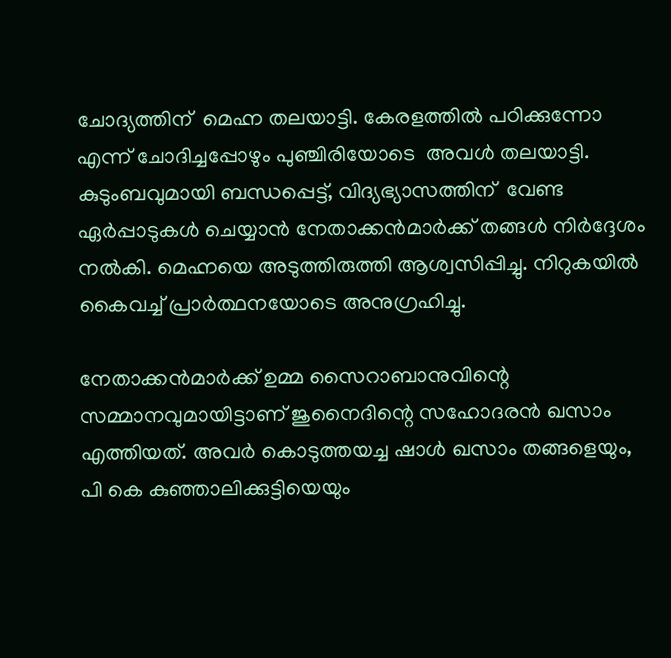ചോദ്യത്തിന്  മെഹ്ന തലയാട്ടി. കേരളത്തില്‍ പഠിക്കുന്നോ എന്ന് ചോദിച്ചപ്പോഴും പുഞ്ചിരിയോടെ  അവള്‍ തലയാട്ടി. കുടുംബവുമായി ബന്ധപ്പെട്ട്, വിദ്യഭ്യാസത്തിന്  വേണ്ട ഏര്‍പ്പാടുകള്‍ ചെയ്യാന്‍ നേതാക്കന്‍മാര്‍ക്ക് തങ്ങള്‍ നിര്‍ദ്ദേശം നല്‍കി. മെഹ്നയെ അടുത്തിരുത്തി ആശ്വസിപ്പിച്ചു. നിറുകയില്‍ കൈവച്ച് പ്രാര്‍ത്ഥനയോടെ അനുഗ്രഹിച്ചു.

നേതാക്കന്‍മാര്‍ക്ക് ഉമ്മ സൈറാബാനുവിന്റെ സമ്മാനവുമായിട്ടാണ് ജുനൈദിന്റെ സഹോദരന്‍ ഖസാം എത്തിയത്. അവര്‍ കൊടുത്തയച്ച ഷാള്‍ ഖസാം തങ്ങളെയും, പി കെ കുഞ്ഞാലിക്കുട്ടിയെയും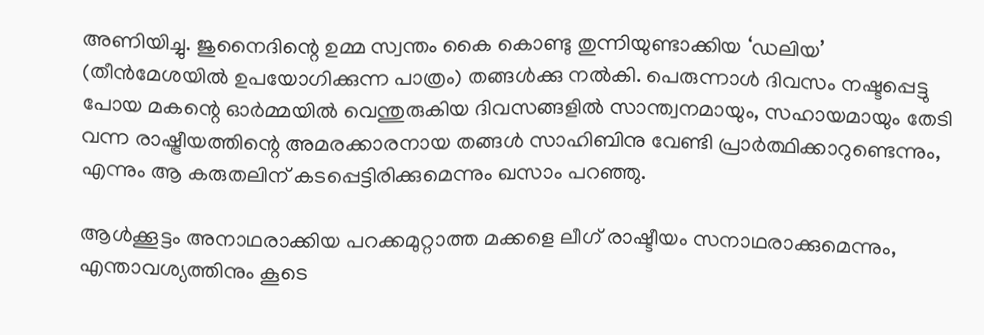അണിയിച്ചു. ജുനൈദിന്റെ ഉമ്മ സ്വന്തം കൈ കൊണ്ടു തുന്നിയുണ്ടാക്കിയ ‘ഡലിയ’ (തീന്‍മേശയില്‍ ഉപയോഗിക്കുന്ന പാത്രം) തങ്ങള്‍ക്കു നല്‍കി. പെരുന്നാള്‍ ദിവസം നഷ്ടപ്പെട്ടു പോയ മകന്റെ ഓര്‍മ്മയില്‍ വെന്തുരുകിയ ദിവസങ്ങളില്‍ സാന്ത്വനമായും, സഹായമായും തേടി വന്ന രാഷ്ട്രീയത്തിന്റെ അമരക്കാരനായ തങ്ങള്‍ സാഹിബിനു വേണ്ടി പ്രാര്‍ത്ഥിക്കാറുണ്ടെന്നും, എന്നും ആ കരുതലിന് കടപ്പെട്ടിരിക്കുമെന്നും ഖസാം പറഞ്ഞു.

ആള്‍ക്കൂട്ടം അനാഥരാക്കിയ പറക്കമുറ്റാത്ത മക്കളെ ലീഗ് രാഷ്ടീയം സനാഥരാക്കുമെന്നും, എന്താവശ്യത്തിനും കൂടെ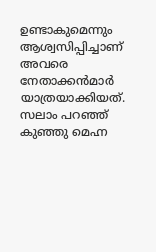ഉണ്ടാകുമെന്നും ആശ്വസിപ്പിച്ചാണ് അവരെ നേതാക്കന്‍മാര്‍ യാത്രയാക്കിയത്. സലാം പറഞ്ഞ് കുഞ്ഞു മെഹ്ന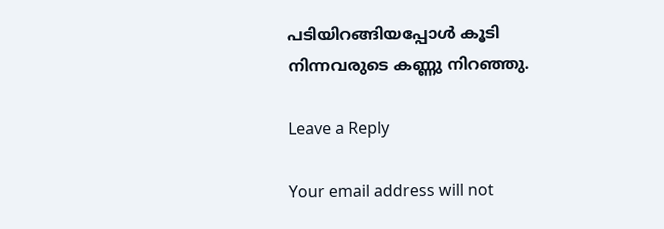പടിയിറങ്ങിയപ്പോള്‍ കൂടി നിന്നവരുടെ കണ്ണു നിറഞ്ഞു.

Leave a Reply

Your email address will not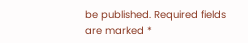be published. Required fields are marked *